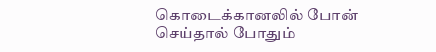கொடைக்கானலில் போன் செய்தால் போதும்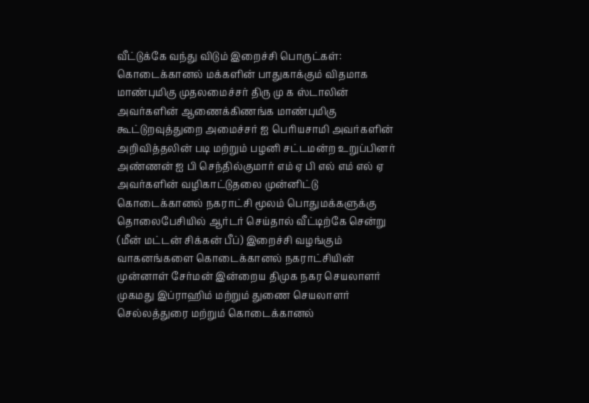வீட்டுக்கே வந்து விடும் இறைச்சி பொருட்கள்: கொடைக்கானல் மக்களின் பாதுகாக்கும் விதமாக மாண்புமிகு முதலமைச்சர் திரு மு க ஸ்டாலின் அவர்களின் ஆணைக்கிணங்க மாண்புமிகு கூட்டுறவுத்துறை அமைச்சர் ஐ பெரியசாமி அவர்களின் அறிவித்தலின் படி மற்றும் பழனி சட்டமன்ற உறுப்பினர் அண்ணன் ஐ பி செந்தில்குமார் எம் ஏ பி எல் எம் எல் ஏ அவர்களின் வழிகாட்டுதலை முன்னிட்டு கொடைக்கானல் நகராட்சி மூலம் பொதுமக்களுக்கு தொலைபேசியில் ஆர்டர் செய்தால் வீட்டிற்கே சென்று (மீன் மட்டன் சிக்கன் பீப்) இறைச்சி வழங்கும் வாகனங்களை கொடைக்கானல் நகராட்சியின் முன்னாள் சேர்மன் இன்றைய திமுக நகர செயலாளர் முகமது இப்ராஹிம் மற்றும் துணை செயலாளர் செல்லத்துரை மற்றும் கொடைக்கானல்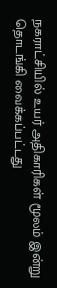நகராட்சியில் உயர் அதிகாரிகள் மூலம் இன்று தொடங்கி வைக்கப்பட்டது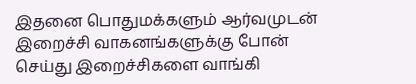இதனை பொதுமக்களும் ஆர்வமுடன் இறைச்சி வாகனங்களுக்கு போன் செய்து இறைச்சிகளை வாங்கி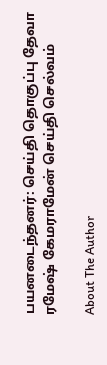பயனடைந்தனர்: செய்தி தொகுப்பு தேவா ரமேஷ் கேமராமேன் செய்தி செல்வம்

About The Author